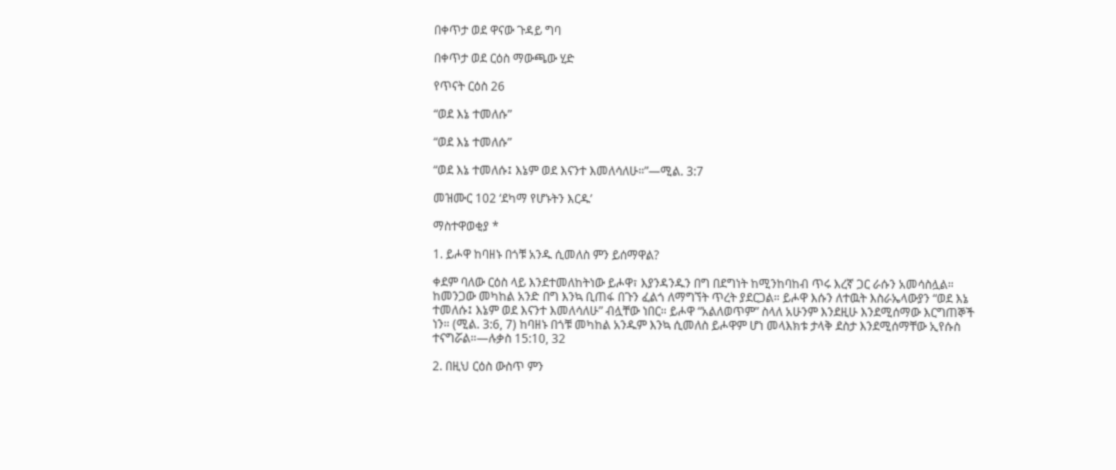በቀጥታ ወደ ዋናው ጉዳይ ግባ

በቀጥታ ወደ ርዕስ ማውጫው ሂድ

የጥናት ርዕስ 26

“ወደ እኔ ተመለሱ”

“ወደ እኔ ተመለሱ”

“ወደ እኔ ተመለሱ፤ እኔም ወደ እናንተ እመለሳለሁ።”—ሚል. 3:7

መዝሙር 102 ‘ደካማ የሆኑትን እርዱ’

ማስተዋወቂያ *

1. ይሖዋ ከባዘኑ በጎቹ አንዱ ሲመለስ ምን ይሰማዋል?

ቀደም ባለው ርዕስ ላይ እንደተመለከትነው ይሖዋ፣ እያንዳንዱን በግ በደግነት ከሚንከባከብ ጥሩ እረኛ ጋር ራሱን አመሳስሏል። ከመንጋው መካከል አንድ በግ እንኳ ቢጠፋ በጉን ፈልጎ ለማግኘት ጥረት ያደርጋል። ይሖዋ እሱን ለተዉት እስራኤላውያን “ወደ እኔ ተመለሱ፤ እኔም ወደ እናንተ እመለሳለሁ” ብሏቸው ነበር። ይሖዋ “አልለወጥም” ስላለ አሁንም እንደዚሁ እንደሚሰማው እርግጠኞች ነን። (ሚል. 3:6, 7) ከባዘኑ በጎቹ መካከል አንዱም እንኳ ሲመለስ ይሖዋም ሆነ መላእክቱ ታላቅ ደስታ እንደሚሰማቸው ኢየሱስ ተናግሯል።—ሉቃስ 15:10, 32

2. በዚህ ርዕስ ውስጥ ምን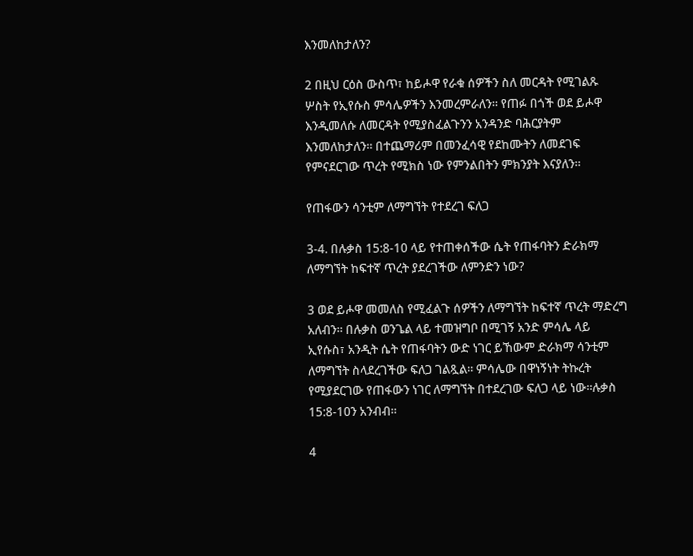እንመለከታለን?

2 በዚህ ርዕስ ውስጥ፣ ከይሖዋ የራቁ ሰዎችን ስለ መርዳት የሚገልጹ ሦስት የኢየሱስ ምሳሌዎችን እንመረምራለን። የጠፉ በጎች ወደ ይሖዋ እንዲመለሱ ለመርዳት የሚያስፈልጉንን አንዳንድ ባሕርያትም እንመለከታለን። በተጨማሪም በመንፈሳዊ የደከሙትን ለመደገፍ የምናደርገው ጥረት የሚክስ ነው የምንልበትን ምክንያት እናያለን።

የጠፋውን ሳንቲም ለማግኘት የተደረገ ፍለጋ

3-4. በሉቃስ 15:8-10 ላይ የተጠቀሰችው ሴት የጠፋባትን ድራክማ ለማግኘት ከፍተኛ ጥረት ያደረገችው ለምንድን ነው?

3 ወደ ይሖዋ መመለስ የሚፈልጉ ሰዎችን ለማግኘት ከፍተኛ ጥረት ማድረግ አለብን። በሉቃስ ወንጌል ላይ ተመዝግቦ በሚገኝ አንድ ምሳሌ ላይ ኢየሱስ፣ አንዲት ሴት የጠፋባትን ውድ ነገር ይኸውም ድራክማ ሳንቲም ለማግኘት ስላደረገችው ፍለጋ ገልጿል። ምሳሌው በዋነኝነት ትኩረት የሚያደርገው የጠፋውን ነገር ለማግኘት በተደረገው ፍለጋ ላይ ነው።ሉቃስ 15:8-10ን አንብብ።

4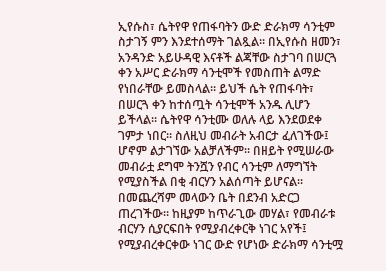ኢየሱስ፣ ሴትየዋ የጠፋባትን ውድ ድራክማ ሳንቲም ስታገኝ ምን እንደተሰማት ገልጿል። በኢየሱስ ዘመን፣ አንዳንድ አይሁዳዊ እናቶች ልጃቸው ስታገባ በሠርጓ ቀን አሥር ድራክማ ሳንቲሞች የመስጠት ልማድ የነበራቸው ይመስላል። ይህች ሴት የጠፋባት፣ በሠርጓ ቀን ከተሰጧት ሳንቲሞች አንዱ ሊሆን ይችላል። ሴትየዋ ሳንቲሙ ወለሉ ላይ እንደወደቀ ገምታ ነበር። ስለዚህ መብራት አብርታ ፈለገችው፤ ሆኖም ልታገኘው አልቻለችም። በዘይት የሚሠራው መብራቷ ደግሞ ትንሿን የብር ሳንቲም ለማግኘት የሚያስችል በቂ ብርሃን አልሰጣት ይሆናል። በመጨረሻም መላውን ቤት በደንብ አድርጋ ጠረገችው። ከዚያም ከጥራጊው መሃል፣ የመብራቱ ብርሃን ሲያርፍበት የሚያብረቀርቅ ነገር አየች፤ የሚያብረቀርቀው ነገር ውድ የሆነው ድራክማ ሳንቲሟ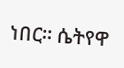ነበር። ሴትየዋ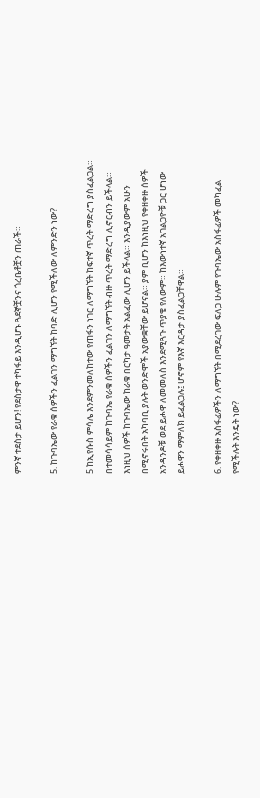ምንኛ ተደስታ ይሆን! የደስታዋ ተካፋይ እንዲሆኑ ጓደኞቿንና ጎረቤቶቿን ጠራች።

5. ከጉባኤው የራቁ ሰዎችን ፈልገን ማግኘት ከባድ ሊሆን የሚችለው ለምንድን ነው?

5 ከኢየሱስ ምሳሌ እንደምንመለከተው የጠፋን ነገር ለማግኘት ከፍተኛ ጥረት ማድረግ ያስፈልጋል። በተመሳሳይም ከጉባኤ የራቁ ሰዎችን ፈልገን ለማግኘት ብዙ ጥረት ማድረግ ሊኖርብን ይችላል። እነዚህ ሰዎች ከጉባኤው ከራቁ በርካታ ዓመታት አልፈው ሊሆን ይችላል። እንዲያውም አሁን በሚኖሩበት አካባቢ ያሉት ወንድሞች አያውቋቸው ይሆናል። ያም ቢሆን ከእነዚህ የቀዘቀዙ ሰዎች አንዳንዶቹ ወደ ይሖዋ ለመመለስ እንደሚጓጉ ጥያቄ የለውም። ከእውነተኛ አገልጋዮቹ ጋር ሆነው ይሖዋን ማምለክ ይፈልጋሉ፤ ሆኖም የእኛ እርዳታ ያስፈልጋቸዋል።

6. የቀዘቀዙ አስፋፊዎችን ለማግኘት በሚደረገው ፍለጋ ሁሉም የጉባኤው አስፋፊዎች መካፈል የሚችሉት እንዴት ነው?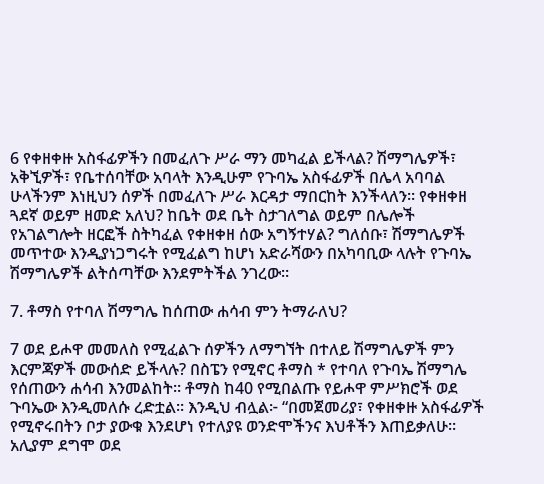6 የቀዘቀዙ አስፋፊዎችን በመፈለጉ ሥራ ማን መካፈል ይችላል? ሽማግሌዎች፣ አቅኚዎች፣ የቤተሰባቸው አባላት እንዲሁም የጉባኤ አስፋፊዎች በሌላ አባባል ሁላችንም እነዚህን ሰዎች በመፈለጉ ሥራ እርዳታ ማበርከት እንችላለን። የቀዘቀዘ ጓደኛ ወይም ዘመድ አለህ? ከቤት ወደ ቤት ስታገለግል ወይም በሌሎች የአገልግሎት ዘርፎች ስትካፈል የቀዘቀዘ ሰው አግኝተሃል? ግለሰቡ፣ ሽማግሌዎች መጥተው እንዲያነጋግሩት የሚፈልግ ከሆነ አድራሻውን በአካባቢው ላሉት የጉባኤ ሽማግሌዎች ልትሰጣቸው እንደምትችል ንገረው።

7. ቶማስ የተባለ ሽማግሌ ከሰጠው ሐሳብ ምን ትማራለህ?

7 ወደ ይሖዋ መመለስ የሚፈልጉ ሰዎችን ለማግኘት በተለይ ሽማግሌዎች ምን እርምጃዎች መውሰድ ይችላሉ? በስፔን የሚኖር ቶማስ * የተባለ የጉባኤ ሽማግሌ የሰጠውን ሐሳብ እንመልከት። ቶማስ ከ40 የሚበልጡ የይሖዋ ምሥክሮች ወደ ጉባኤው እንዲመለሱ ረድቷል። እንዲህ ብሏል፦ “በመጀመሪያ፣ የቀዘቀዙ አስፋፊዎች የሚኖሩበትን ቦታ ያውቁ እንደሆነ የተለያዩ ወንድሞችንና እህቶችን እጠይቃለሁ። አሊያም ደግሞ ወደ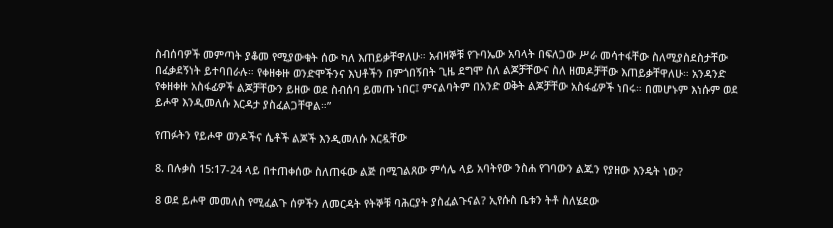ስብሰባዎች መምጣት ያቆመ የሚያውቁት ሰው ካለ እጠይቃቸዋለሁ። አብዛኞቹ የጉባኤው አባላት በፍለጋው ሥራ መሳተፋቸው ስለሚያስደስታቸው በፈቃደኝነት ይተባበራሉ። የቀዘቀዙ ወንድሞችንና እህቶችን በምጎበኝበት ጊዜ ደግሞ ስለ ልጆቻቸውና ስለ ዘመዶቻቸው እጠይቃቸዋለሁ። አንዳንድ የቀዘቀዙ አስፋፊዎች ልጆቻቸውን ይዘው ወደ ስብሰባ ይመጡ ነበር፤ ምናልባትም በአንድ ወቅት ልጆቻቸው አስፋፊዎች ነበሩ። በመሆኑም እነሱም ወደ ይሖዋ እንዲመለሱ እርዳታ ያስፈልጋቸዋል።”

የጠፉትን የይሖዋ ወንዶችና ሴቶች ልጆች እንዲመለሱ እርዷቸው

8. በሉቃስ 15:17-24 ላይ በተጠቀሰው ስለጠፋው ልጅ በሚገልጸው ምሳሌ ላይ አባትየው ንስሐ የገባውን ልጁን የያዘው እንዴት ነው?

8 ወደ ይሖዋ መመለስ የሚፈልጉ ሰዎችን ለመርዳት የትኞቹ ባሕርያት ያስፈልጉናል? ኢየሱስ ቤቱን ትቶ ስለሄደው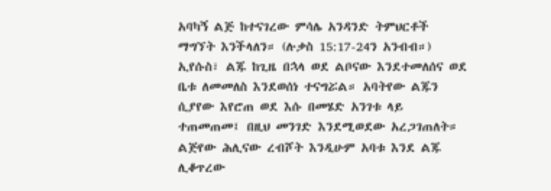አባካኝ ልጅ ከተናገረው ምሳሌ አንዳንድ ትምህርቶች ማግኘት እንችላለን። (ሉቃስ 15:17-24ን አንብብ።) ኢየሱስ፣ ልጁ ከጊዜ በኋላ ወደ ልቦናው እንደተመለሰና ወደ ቤቱ ለመመለስ እንደወሰነ ተናግሯል። አባትየው ልጁን ሲያየው እየሮጠ ወደ እሱ በመሄድ አንገቱ ላይ ተጠመጠመ፤ በዚህ መንገድ እንደሚወደው አረጋገጠለት። ልጅየው ሕሊናው ረብሾት እንዲሁም አባቱ እንደ ልጁ ሊቆጥረው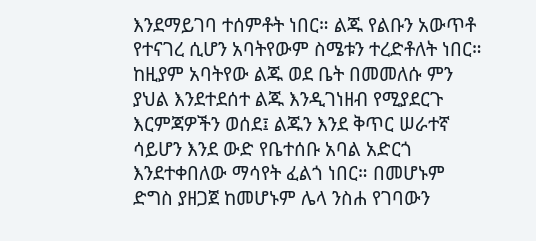እንደማይገባ ተሰምቶት ነበር። ልጁ የልቡን አውጥቶ የተናገረ ሲሆን አባትየውም ስሜቱን ተረድቶለት ነበር። ከዚያም አባትየው ልጁ ወደ ቤት በመመለሱ ምን ያህል እንደተደሰተ ልጁ እንዲገነዘብ የሚያደርጉ እርምጃዎችን ወሰደ፤ ልጁን እንደ ቅጥር ሠራተኛ ሳይሆን እንደ ውድ የቤተሰቡ አባል አድርጎ እንደተቀበለው ማሳየት ፈልጎ ነበር። በመሆኑም ድግስ ያዘጋጀ ከመሆኑም ሌላ ንስሐ የገባውን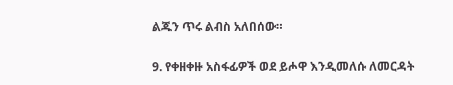ልጁን ጥሩ ልብስ አለበሰው።

9. የቀዘቀዙ አስፋፊዎች ወደ ይሖዋ እንዲመለሱ ለመርዳት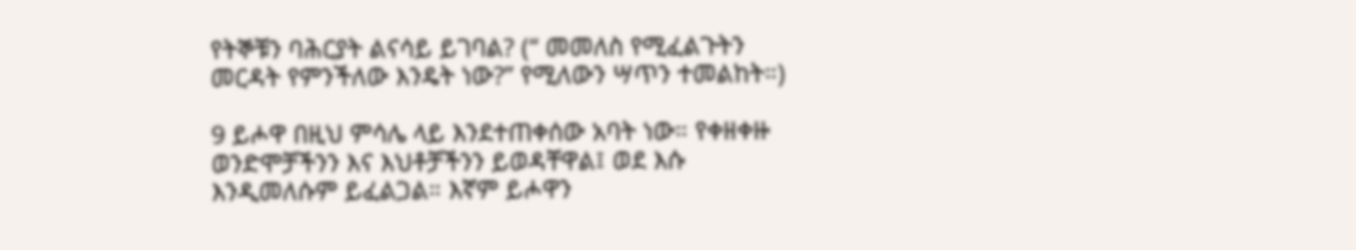የትኞቹን ባሕርያት ልናሳይ ይገባል? (“ መመለስ የሚፈልጉትን መርዳት የምንችለው እንዴት ነው?” የሚለውን ሣጥን ተመልከት።)

9 ይሖዋ በዚህ ምሳሌ ላይ እንደተጠቀሰው አባት ነው። የቀዘቀዙ ወንድሞቻችንን እና እህቶቻችንን ይወዳቸዋል፤ ወደ እሱ እንዲመለሱም ይፈልጋል። እኛም ይሖዋን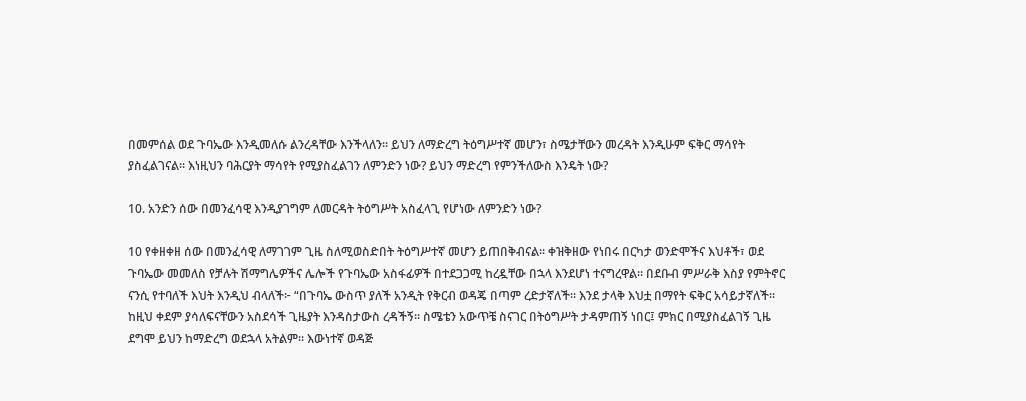በመምሰል ወደ ጉባኤው እንዲመለሱ ልንረዳቸው እንችላለን። ይህን ለማድረግ ትዕግሥተኛ መሆን፣ ስሜታቸውን መረዳት እንዲሁም ፍቅር ማሳየት ያስፈልገናል። እነዚህን ባሕርያት ማሳየት የሚያስፈልገን ለምንድን ነው? ይህን ማድረግ የምንችለውስ እንዴት ነው?

10. አንድን ሰው በመንፈሳዊ እንዲያገግም ለመርዳት ትዕግሥት አስፈላጊ የሆነው ለምንድን ነው?

10 የቀዘቀዘ ሰው በመንፈሳዊ ለማገገም ጊዜ ስለሚወስድበት ትዕግሥተኛ መሆን ይጠበቅብናል። ቀዝቅዘው የነበሩ በርካታ ወንድሞችና እህቶች፣ ወደ ጉባኤው መመለስ የቻሉት ሽማግሌዎችና ሌሎች የጉባኤው አስፋፊዎች በተደጋጋሚ ከረዷቸው በኋላ እንደሆነ ተናግረዋል። በደቡብ ምሥራቅ እስያ የምትኖር ናንሲ የተባለች እህት እንዲህ ብላለች፦ “በጉባኤ ውስጥ ያለች አንዲት የቅርብ ወዳጄ በጣም ረድታኛለች። እንደ ታላቅ እህቷ በማየት ፍቅር አሳይታኛለች። ከዚህ ቀደም ያሳለፍናቸውን አስደሳች ጊዜያት እንዳስታውስ ረዳችኝ። ስሜቴን አውጥቼ ስናገር በትዕግሥት ታዳምጠኝ ነበር፤ ምክር በሚያስፈልገኝ ጊዜ ደግሞ ይህን ከማድረግ ወደኋላ አትልም። እውነተኛ ወዳጅ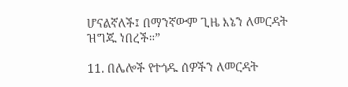ሆናልኛለች፤ በማንኛውም ጊዜ እኔን ለመርዳት ዝግጁ ነበረች።”

11. በሌሎች የተጎዱ ሰዎችን ለመርዳት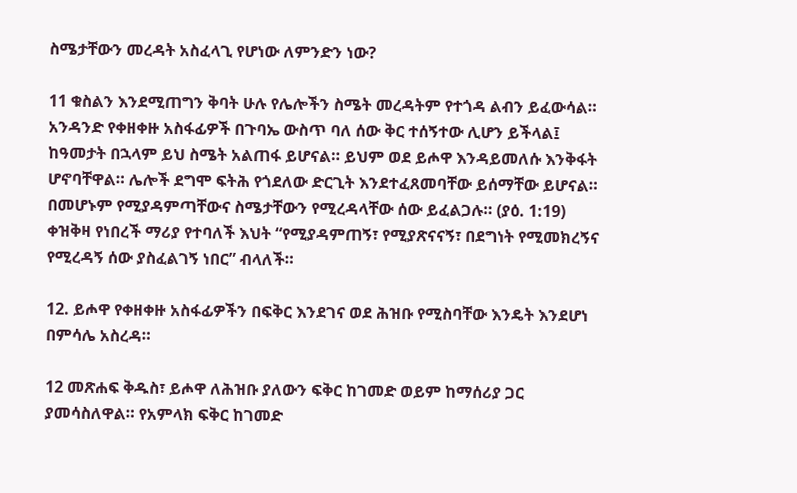ስሜታቸውን መረዳት አስፈላጊ የሆነው ለምንድን ነው?

11 ቁስልን እንደሚጠግን ቅባት ሁሉ የሌሎችን ስሜት መረዳትም የተጎዳ ልብን ይፈውሳል። አንዳንድ የቀዘቀዙ አስፋፊዎች በጉባኤ ውስጥ ባለ ሰው ቅር ተሰኝተው ሊሆን ይችላል፤ ከዓመታት በኋላም ይህ ስሜት አልጠፋ ይሆናል። ይህም ወደ ይሖዋ እንዳይመለሱ እንቅፋት ሆኖባቸዋል። ሌሎች ደግሞ ፍትሕ የጎደለው ድርጊት እንደተፈጸመባቸው ይሰማቸው ይሆናል። በመሆኑም የሚያዳምጣቸውና ስሜታቸውን የሚረዳላቸው ሰው ይፈልጋሉ። (ያዕ. 1:19) ቀዝቅዛ የነበረች ማሪያ የተባለች እህት “የሚያዳምጠኝ፣ የሚያጽናናኝ፣ በደግነት የሚመክረኝና የሚረዳኝ ሰው ያስፈልገኝ ነበር” ብላለች።

12. ይሖዋ የቀዘቀዙ አስፋፊዎችን በፍቅር እንደገና ወደ ሕዝቡ የሚስባቸው እንዴት እንደሆነ በምሳሌ አስረዳ።

12 መጽሐፍ ቅዱስ፣ ይሖዋ ለሕዝቡ ያለውን ፍቅር ከገመድ ወይም ከማሰሪያ ጋር ያመሳስለዋል። የአምላክ ፍቅር ከገመድ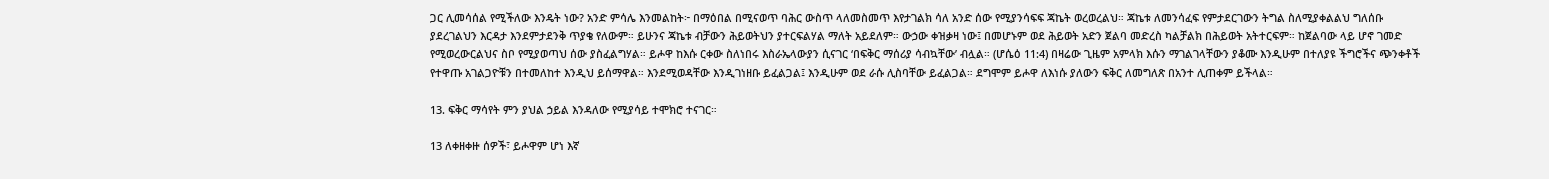ጋር ሊመሳሰል የሚችለው እንዴት ነው? አንድ ምሳሌ እንመልከት፦ በማዕበል በሚናወጥ ባሕር ውስጥ ላለመስመጥ እየታገልክ ሳለ አንድ ሰው የሚያንሳፍፍ ጃኬት ወረወረልህ። ጃኬቱ ለመንሳፈፍ የምታደርገውን ትግል ስለሚያቀልልህ ግለሰቡ ያደረገልህን እርዳታ እንደምታደንቅ ጥያቄ የለውም። ይሁንና ጃኬቱ ብቻውን ሕይወትህን ያተርፍልሃል ማለት አይደለም። ውኃው ቀዝቃዛ ነው፤ በመሆኑም ወደ ሕይወት አድን ጀልባ መድረስ ካልቻልክ በሕይወት አትተርፍም። ከጀልባው ላይ ሆኖ ገመድ የሚወረውርልህና ስቦ የሚያወጣህ ሰው ያስፈልግሃል። ይሖዋ ከእሱ ርቀው ስለነበሩ እስራኤላውያን ሲናገር ‘በፍቅር ማሰሪያ ሳብኳቸው’ ብሏል። (ሆሴዕ 11:4) በዛሬው ጊዜም አምላክ እሱን ማገልገላቸውን ያቆሙ እንዲሁም በተለያዩ ችግሮችና ጭንቀቶች የተዋጡ አገልጋዮቹን በተመለከተ እንዲህ ይሰማዋል። እንደሚወዳቸው እንዲገነዘቡ ይፈልጋል፤ እንዲሁም ወደ ራሱ ሊስባቸው ይፈልጋል። ደግሞም ይሖዋ ለእነሱ ያለውን ፍቅር ለመግለጽ በአንተ ሊጠቀም ይችላል።

13. ፍቅር ማሳየት ምን ያህል ኃይል እንዳለው የሚያሳይ ተሞክሮ ተናገር።

13 ለቀዘቀዙ ሰዎች፣ ይሖዋም ሆነ እኛ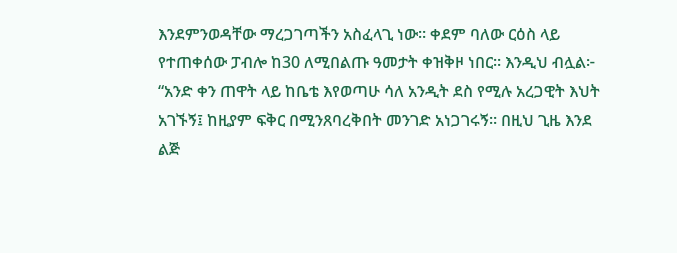እንደምንወዳቸው ማረጋገጣችን አስፈላጊ ነው። ቀደም ባለው ርዕስ ላይ የተጠቀሰው ፓብሎ ከ30 ለሚበልጡ ዓመታት ቀዝቅዞ ነበር። እንዲህ ብሏል፦ “አንድ ቀን ጠዋት ላይ ከቤቴ እየወጣሁ ሳለ አንዲት ደስ የሚሉ አረጋዊት እህት አገኙኝ፤ ከዚያም ፍቅር በሚንጸባረቅበት መንገድ አነጋገሩኝ። በዚህ ጊዜ እንደ ልጅ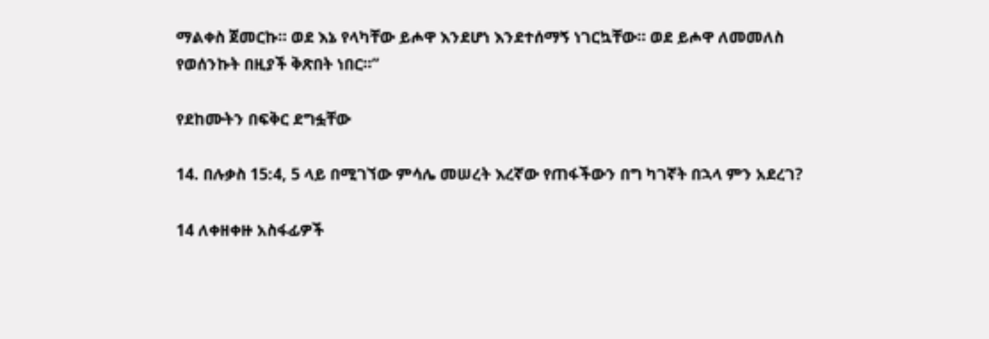ማልቀስ ጀመርኩ። ወደ እኔ የላካቸው ይሖዋ እንደሆነ እንደተሰማኝ ነገርኳቸው። ወደ ይሖዋ ለመመለስ የወሰንኩት በዚያች ቅጽበት ነበር።”

የደከሙትን በፍቅር ደግፏቸው

14. በሉቃስ 15:4, 5 ላይ በሚገኘው ምሳሌ መሠረት እረኛው የጠፋችውን በግ ካገኛት በኋላ ምን አደረገ?

14 ለቀዘቀዙ አስፋፊዎች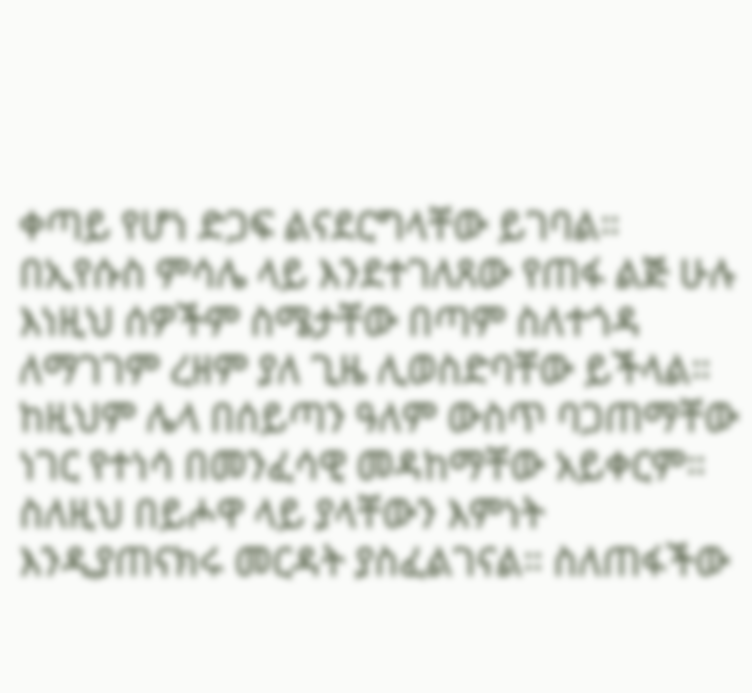ቀጣይ የሆነ ድጋፍ ልናደርግላቸው ይገባል። በኢየሱስ ምሳሌ ላይ እንደተገለጸው የጠፋ ልጅ ሁሉ እነዚህ ሰዎችም ስሜታቸው በጣም ስለተጎዳ ለማገገም ረዘም ያለ ጊዜ ሊወስድባቸው ይችላል። ከዚህም ሌላ በሰይጣን ዓለም ውስጥ ባጋጠማቸው ነገር የተነሳ በመንፈሳዊ መዳከማቸው አይቀርም። ስለዚህ በይሖዋ ላይ ያላቸውን እምነት እንዲያጠናክሩ መርዳት ያስፈልገናል። ስለጠፋችው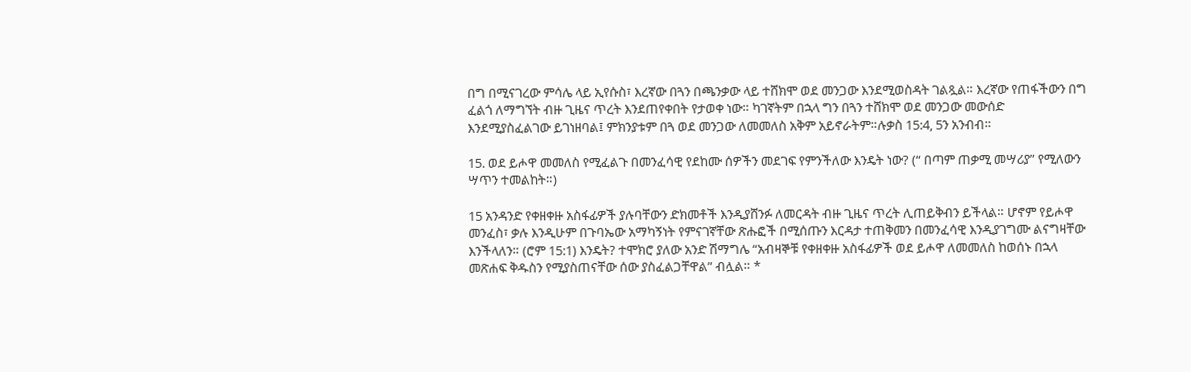በግ በሚናገረው ምሳሌ ላይ ኢየሱስ፣ እረኛው በጓን በጫንቃው ላይ ተሸክሞ ወደ መንጋው እንደሚወስዳት ገልጿል። እረኛው የጠፋችውን በግ ፈልጎ ለማግኘት ብዙ ጊዜና ጥረት እንደጠየቀበት የታወቀ ነው። ካገኛትም በኋላ ግን በጓን ተሸክሞ ወደ መንጋው መውሰድ እንደሚያስፈልገው ይገነዘባል፤ ምክንያቱም በጓ ወደ መንጋው ለመመለስ አቅም አይኖራትም።ሉቃስ 15:4, 5ን አንብብ።

15. ወደ ይሖዋ መመለስ የሚፈልጉ በመንፈሳዊ የደከሙ ሰዎችን መደገፍ የምንችለው እንዴት ነው? (“ በጣም ጠቃሚ መሣሪያ” የሚለውን ሣጥን ተመልከት።)

15 አንዳንድ የቀዘቀዙ አስፋፊዎች ያሉባቸውን ድክመቶች እንዲያሸንፉ ለመርዳት ብዙ ጊዜና ጥረት ሊጠይቅብን ይችላል። ሆኖም የይሖዋ መንፈስ፣ ቃሉ እንዲሁም በጉባኤው አማካኝነት የምናገኛቸው ጽሑፎች በሚሰጡን እርዳታ ተጠቅመን በመንፈሳዊ እንዲያገግሙ ልናግዛቸው እንችላለን። (ሮም 15:1) እንዴት? ተሞክሮ ያለው አንድ ሽማግሌ “አብዛኞቹ የቀዘቀዙ አስፋፊዎች ወደ ይሖዋ ለመመለስ ከወሰኑ በኋላ መጽሐፍ ቅዱስን የሚያስጠናቸው ሰው ያስፈልጋቸዋል” ብሏል። *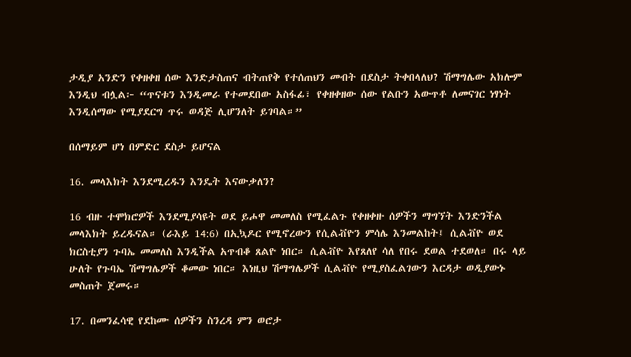ታዲያ አንድን የቀዘቀዘ ሰው እንድታስጠና ብትጠየቅ የተሰጠህን መብት በደስታ ትቀበላለህ? ሽማግሌው አክሎም እንዲህ ብሏል፦ “ጥናቱን እንዲመራ የተመደበው አስፋፊ፣ የቀዘቀዘው ሰው የልቡን አውጥቶ ለመናገር ነፃነት እንዲሰማው የሚያደርግ ጥሩ ወዳጅ ሊሆንለት ይገባል።”

በሰማይም ሆነ በምድር ደስታ ይሆናል

16. መላእክት እንደሚረዱን እንዴት እናውቃለን?

16 ብዙ ተሞክሮዎች እንደሚያሳዩት ወደ ይሖዋ መመለስ የሚፈልጉ የቀዘቀዙ ሰዎችን ማግኘት እንድንችል መላእክት ይረዱናል። (ራእይ 14:6) በኢኳዶር የሚኖረውን የሲልቭዮን ምሳሌ እንመልከት፤ ሲልቭዮ ወደ ክርስቲያን ጉባኤ መመለስ እንዲችል አጥብቆ ጸልዮ ነበር። ሲልቭዮ እየጸለየ ሳለ የበሩ ደወል ተደወለ። በሩ ላይ ሁለት የጉባኤ ሽማግሌዎች ቆመው ነበር። እነዚህ ሽማግሌዎች ሲልቭዮ የሚያስፈልገውን እርዳታ ወዲያውኑ መስጠት ጀመሩ።

17. በመንፈሳዊ የደከሙ ሰዎችን ስንረዳ ምን ወሮታ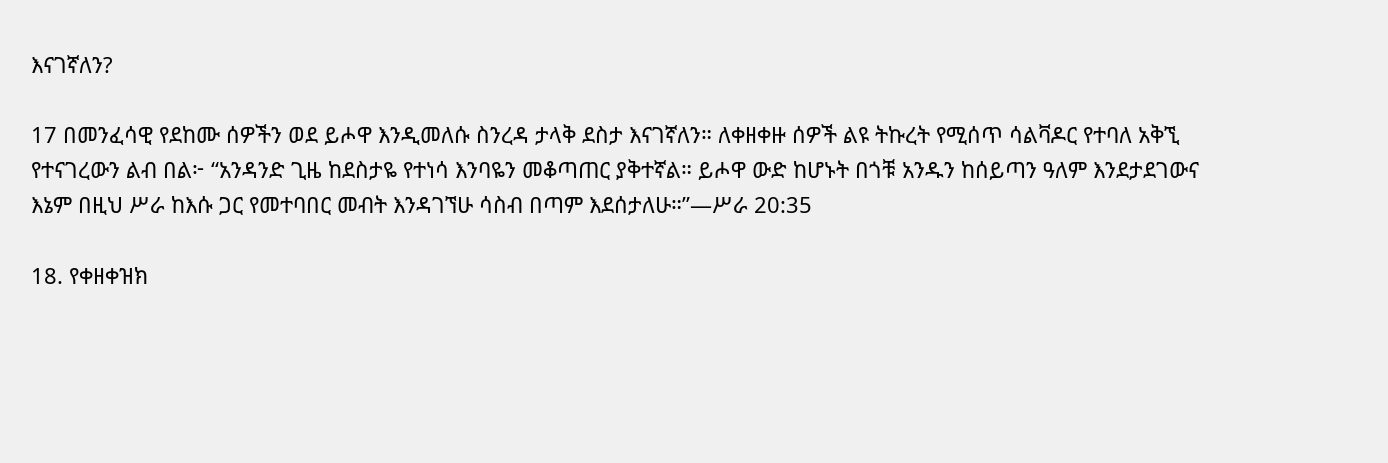እናገኛለን?

17 በመንፈሳዊ የደከሙ ሰዎችን ወደ ይሖዋ እንዲመለሱ ስንረዳ ታላቅ ደስታ እናገኛለን። ለቀዘቀዙ ሰዎች ልዩ ትኩረት የሚሰጥ ሳልቫዶር የተባለ አቅኚ የተናገረውን ልብ በል፦ “አንዳንድ ጊዜ ከደስታዬ የተነሳ እንባዬን መቆጣጠር ያቅተኛል። ይሖዋ ውድ ከሆኑት በጎቹ አንዱን ከሰይጣን ዓለም እንደታደገውና እኔም በዚህ ሥራ ከእሱ ጋር የመተባበር መብት እንዳገኘሁ ሳስብ በጣም እደሰታለሁ።”—ሥራ 20:35

18. የቀዘቀዝክ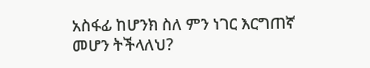አስፋፊ ከሆንክ ስለ ምን ነገር እርግጠኛ መሆን ትችላለህ?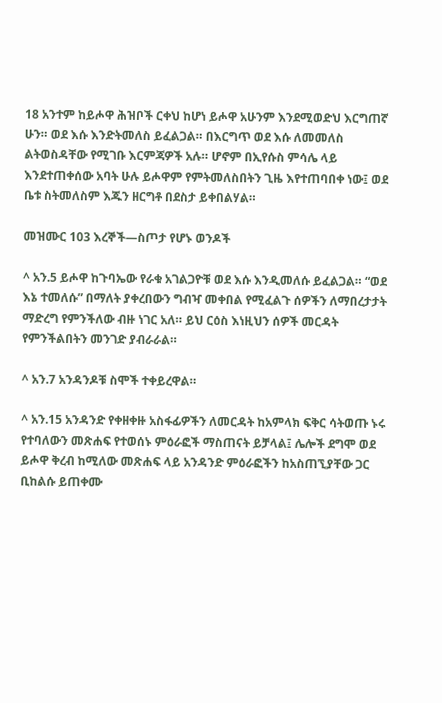18 አንተም ከይሖዋ ሕዝቦች ርቀህ ከሆነ ይሖዋ አሁንም እንደሚወድህ እርግጠኛ ሁን። ወደ እሱ እንድትመለስ ይፈልጋል። በእርግጥ ወደ እሱ ለመመለስ ልትወስዳቸው የሚገቡ እርምጃዎች አሉ። ሆኖም በኢየሱስ ምሳሌ ላይ እንደተጠቀሰው አባት ሁሉ ይሖዋም የምትመለስበትን ጊዜ እየተጠባበቀ ነው፤ ወደ ቤቱ ስትመለስም እጁን ዘርግቶ በደስታ ይቀበልሃል።

መዝሙር 103 እረኞች—ስጦታ የሆኑ ወንዶች

^ አን.5 ይሖዋ ከጉባኤው የራቁ አገልጋዮቹ ወደ እሱ እንዲመለሱ ይፈልጋል። “ወደ እኔ ተመለሱ” በማለት ያቀረበውን ግብዣ መቀበል የሚፈልጉ ሰዎችን ለማበረታታት ማድረግ የምንችለው ብዙ ነገር አለ። ይህ ርዕስ እነዚህን ሰዎች መርዳት የምንችልበትን መንገድ ያብራራል።

^ አን.7 አንዳንዶቹ ስሞች ተቀይረዋል።

^ አን.15 አንዳንድ የቀዘቀዙ አስፋፊዎችን ለመርዳት ከአምላክ ፍቅር ሳትወጡ ኑሩ የተባለውን መጽሐፍ የተወሰኑ ምዕራፎች ማስጠናት ይቻላል፤ ሌሎች ደግሞ ወደ ይሖዋ ቅረብ ከሚለው መጽሐፍ ላይ አንዳንድ ምዕራፎችን ከአስጠኚያቸው ጋር ቢከልሱ ይጠቀሙ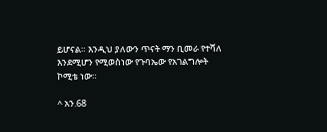ይሆናል። እንዲህ ያለውን ጥናት ማን ቢመራ የተሻለ እንደሚሆን የሚወስነው የጉባኤው የአገልግሎት ኮሚቴ ነው።

^ አን.68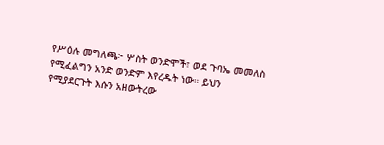የሥዕሉ መግለጫ፦ ሦስት ወንድሞች፣ ወደ ጉባኤ መመለስ የሚፈልግን አንድ ወንድም እየረዱት ነው። ይህን የሚያደርጉት እሱን አዘውትረው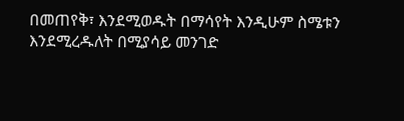በመጠየቅ፣ እንደሚወዱት በማሳየት እንዲሁም ስሜቱን እንደሚረዱለት በሚያሳይ መንገድ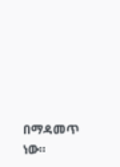በማዳመጥ ነው።